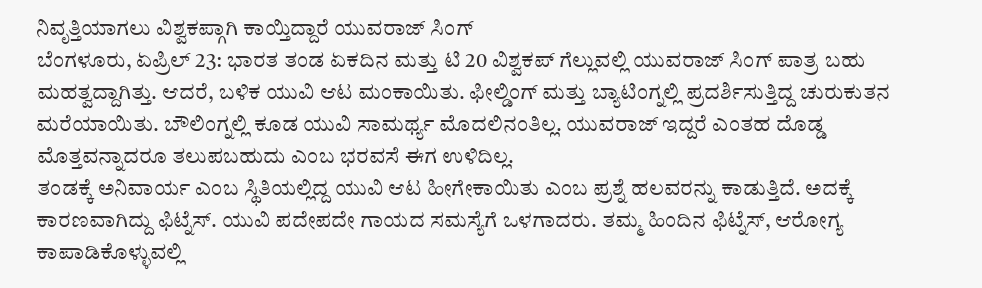ನಿವೃತ್ತಿಯಾಗಲು ವಿಶ್ವಕಪ್ಗಾಗಿ ಕಾಯ್ತಿದ್ದಾರೆ ಯುವರಾಜ್ ಸಿಂಗ್
ಬೆಂಗಳೂರು, ಏಪ್ರಿಲ್ 23: ಭಾರತ ತಂಡ ಏಕದಿನ ಮತ್ತು ಟಿ 20 ವಿಶ್ವಕಪ್ ಗೆಲ್ಲುವಲ್ಲಿ ಯುವರಾಜ್ ಸಿಂಗ್ ಪಾತ್ರ ಬಹು ಮಹತ್ವದ್ದಾಗಿತ್ತು. ಆದರೆ, ಬಳಿಕ ಯುವಿ ಆಟ ಮಂಕಾಯಿತು. ಫೀಲ್ಡಿಂಗ್ ಮತ್ತು ಬ್ಯಾಟಿಂಗ್ನಲ್ಲಿ ಪ್ರದರ್ಶಿಸುತ್ತಿದ್ದ ಚುರುಕುತನ ಮರೆಯಾಯಿತು. ಬೌಲಿಂಗ್ನಲ್ಲಿ ಕೂಡ ಯುವಿ ಸಾಮರ್ಥ್ಯ ಮೊದಲಿನಂತಿಲ್ಲ. ಯುವರಾಜ್ ಇದ್ದರೆ ಎಂತಹ ದೊಡ್ಡ ಮೊತ್ತವನ್ನಾದರೂ ತಲುಪಬಹುದು ಎಂಬ ಭರವಸೆ ಈಗ ಉಳಿದಿಲ್ಲ.
ತಂಡಕ್ಕೆ ಅನಿವಾರ್ಯ ಎಂಬ ಸ್ಥಿತಿಯಲ್ಲಿದ್ದ ಯುವಿ ಆಟ ಹೀಗೇಕಾಯಿತು ಎಂಬ ಪ್ರಶ್ನೆ ಹಲವರನ್ನು ಕಾಡುತ್ತಿದೆ. ಅದಕ್ಕೆ ಕಾರಣವಾಗಿದ್ದು ಫಿಟ್ನೆಸ್. ಯುವಿ ಪದೇಪದೇ ಗಾಯದ ಸಮಸ್ಯೆಗೆ ಒಳಗಾದರು. ತಮ್ಮ ಹಿಂದಿನ ಫಿಟ್ನೆಸ್, ಆರೋಗ್ಯ ಕಾಪಾಡಿಕೊಳ್ಳುವಲ್ಲಿ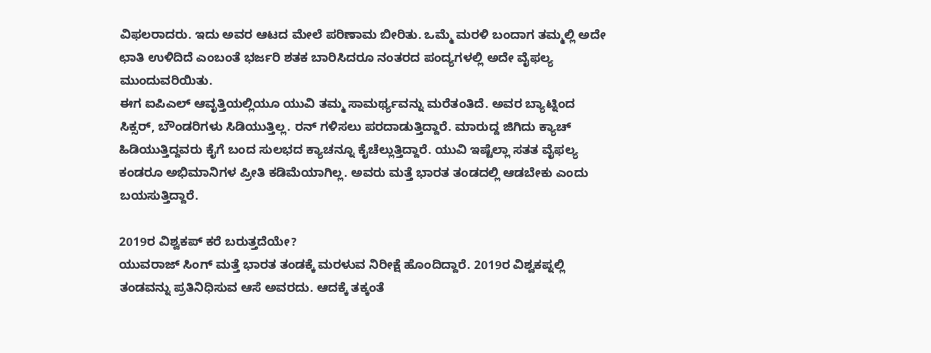ವಿಫಲರಾದರು. ಇದು ಅವರ ಆಟದ ಮೇಲೆ ಪರಿಣಾಮ ಬೀರಿತು. ಒಮ್ಮೆ ಮರಳಿ ಬಂದಾಗ ತಮ್ಮಲ್ಲಿ ಅದೇ ಛಾತಿ ಉಳಿದಿದೆ ಎಂಬಂತೆ ಭರ್ಜರಿ ಶತಕ ಬಾರಿಸಿದರೂ ನಂತರದ ಪಂದ್ಯಗಳಲ್ಲಿ ಅದೇ ವೈಫಲ್ಯ ಮುಂದುವರಿಯಿತು.
ಈಗ ಐಪಿಎಲ್ ಆವೃತ್ತಿಯಲ್ಲಿಯೂ ಯುವಿ ತಮ್ಮ ಸಾಮರ್ಥ್ಯವನ್ನು ಮರೆತಂತಿದೆ. ಅವರ ಬ್ಯಾಟ್ನಿಂದ ಸಿಕ್ಸರ್, ಬೌಂಡರಿಗಳು ಸಿಡಿಯುತ್ತಿಲ್ಲ. ರನ್ ಗಳಿಸಲು ಪರದಾಡುತ್ತಿದ್ದಾರೆ. ಮಾರುದ್ದ ಜಿಗಿದು ಕ್ಯಾಚ್ ಹಿಡಿಯುತ್ತಿದ್ದವರು ಕೈಗೆ ಬಂದ ಸುಲಭದ ಕ್ಯಾಚನ್ನೂ ಕೈಚೆಲ್ಲುತ್ತಿದ್ದಾರೆ. ಯುವಿ ಇಷ್ಟೆಲ್ಲಾ ಸತತ ವೈಫಲ್ಯ ಕಂಡರೂ ಅಭಿಮಾನಿಗಳ ಪ್ರೀತಿ ಕಡಿಮೆಯಾಗಿಲ್ಲ. ಅವರು ಮತ್ತೆ ಭಾರತ ತಂಡದಲ್ಲಿ ಆಡಬೇಕು ಎಂದು ಬಯಸುತ್ತಿದ್ದಾರೆ.

2019ರ ವಿಶ್ವಕಪ್ ಕರೆ ಬರುತ್ತದೆಯೇ?
ಯುವರಾಜ್ ಸಿಂಗ್ ಮತ್ತೆ ಭಾರತ ತಂಡಕ್ಕೆ ಮರಳುವ ನಿರೀಕ್ಷೆ ಹೊಂದಿದ್ದಾರೆ. 2019ರ ವಿಶ್ವಕಪ್ನಲ್ಲಿ ತಂಡವನ್ನು ಪ್ರತಿನಿಧಿಸುವ ಆಸೆ ಅವರದು. ಆದಕ್ಕೆ ತಕ್ಕಂತೆ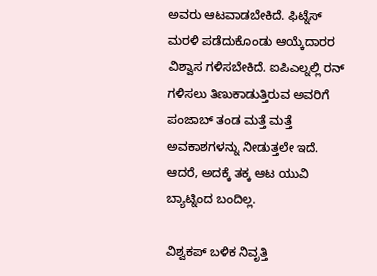ಅವರು ಆಟವಾಡಬೇಕಿದೆ. ಫಿಟ್ನೆಸ್ ಮರಳಿ ಪಡೆದುಕೊಂಡು ಆಯ್ಕೆದಾರರ ವಿಶ್ವಾಸ ಗಳಿಸಬೇಕಿದೆ. ಐಪಿಎಲ್ನಲ್ಲಿ ರನ್ ಗಳಿಸಲು ತಿಣುಕಾಡುತ್ತಿರುವ ಅವರಿಗೆ ಪಂಜಾಬ್ ತಂಡ ಮತ್ತೆ ಮತ್ತೆ ಅವಕಾಶಗಳನ್ನು ನೀಡುತ್ತಲೇ ಇದೆ. ಆದರೆ, ಅದಕ್ಕೆ ತಕ್ಕ ಆಟ ಯುವಿ ಬ್ಯಾಟ್ನಿಂದ ಬಂದಿಲ್ಲ.

ವಿಶ್ವಕಪ್ ಬಳಿಕ ನಿವೃತ್ತಿ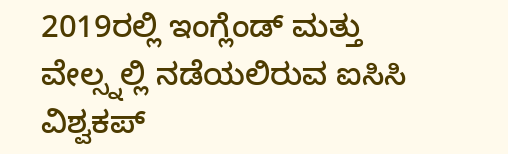2019ರಲ್ಲಿ ಇಂಗ್ಲೆಂಡ್ ಮತ್ತು ವೇಲ್ಸ್ನಲ್ಲಿ ನಡೆಯಲಿರುವ ಐಸಿಸಿ ವಿಶ್ವಕಪ್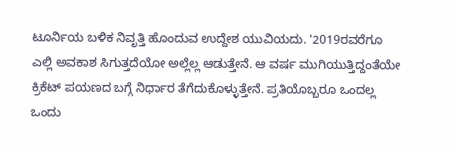ಟೂರ್ನಿಯ ಬಳಿಕ ನಿವೃತ್ತಿ ಹೊಂದುವ ಉದ್ದೇಶ ಯುವಿಯದು. '2019ರವರೆಗೂ ಎಲ್ಲಿ ಅವಕಾಶ ಸಿಗುತ್ತದೆಯೋ ಅಲ್ಲೆಲ್ಲ ಆಡುತ್ತೇನೆ. ಆ ವರ್ಷ ಮುಗಿಯುತ್ತಿದ್ದಂತೆಯೇ ಕ್ರಿಕೆಟ್ ಪಯಣದ ಬಗ್ಗೆ ನಿರ್ಧಾರ ತೆಗೆದುಕೊಳ್ಳುತ್ತೇನೆ. ಪ್ರತಿಯೊಬ್ಬರೂ ಒಂದಲ್ಲ ಒಂದು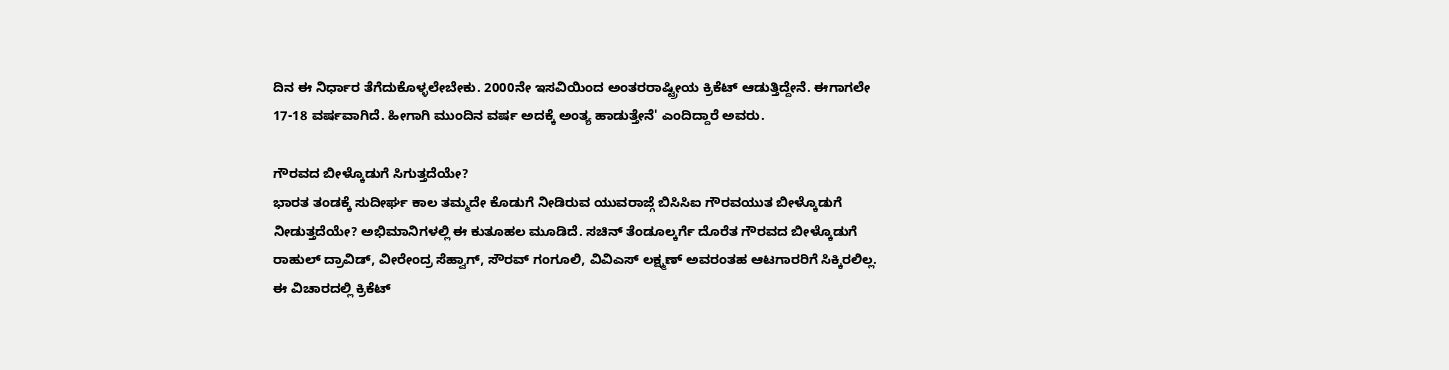ದಿನ ಈ ನಿರ್ಧಾರ ತೆಗೆದುಕೊಳ್ಳಲೇಬೇಕು. 2000ನೇ ಇಸವಿಯಿಂದ ಅಂತರರಾಷ್ಟ್ರೀಯ ಕ್ರಿಕೆಟ್ ಆಡುತ್ತಿದ್ದೇನೆ. ಈಗಾಗಲೇ 17-18 ವರ್ಷವಾಗಿದೆ. ಹೀಗಾಗಿ ಮುಂದಿನ ವರ್ಷ ಅದಕ್ಕೆ ಅಂತ್ಯ ಹಾಡುತ್ತೇನೆ' ಎಂದಿದ್ದಾರೆ ಅವರು.

ಗೌರವದ ಬೀಳ್ಕೊಡುಗೆ ಸಿಗುತ್ತದೆಯೇ?
ಭಾರತ ತಂಡಕ್ಕೆ ಸುದೀರ್ಘ ಕಾಲ ತಮ್ಮದೇ ಕೊಡುಗೆ ನೀಡಿರುವ ಯುವರಾಜ್ಗೆ ಬಿಸಿಸಿಐ ಗೌರವಯುತ ಬೀಳ್ಕೊಡುಗೆ ನೀಡುತ್ತದೆಯೇ? ಅಭಿಮಾನಿಗಳಲ್ಲಿ ಈ ಕುತೂಹಲ ಮೂಡಿದೆ. ಸಚಿನ್ ತೆಂಡೂಲ್ಕರ್ಗೆ ದೊರೆತ ಗೌರವದ ಬೀಳ್ಕೊಡುಗೆ ರಾಹುಲ್ ದ್ರಾವಿಡ್, ವೀರೇಂದ್ರ ಸೆಹ್ವಾಗ್, ಸೌರವ್ ಗಂಗೂಲಿ, ವಿವಿಎಸ್ ಲಕ್ಷ್ಮಣ್ ಅವರಂತಹ ಆಟಗಾರರಿಗೆ ಸಿಕ್ಕಿರಲಿಲ್ಲ. ಈ ವಿಚಾರದಲ್ಲಿ ಕ್ರಿಕೆಟ್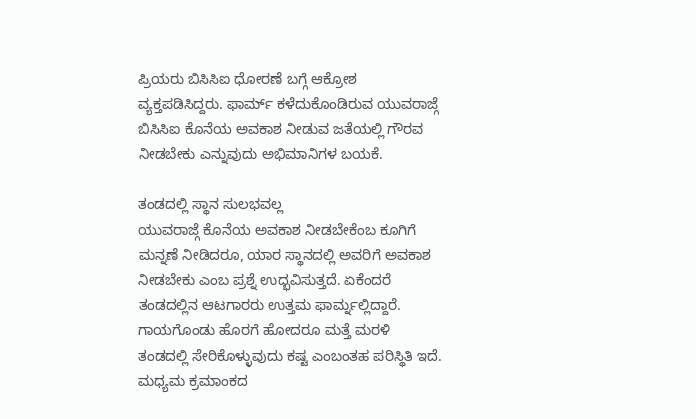ಪ್ರಿಯರು ಬಿಸಿಸಿಐ ಧೋರಣೆ ಬಗ್ಗೆ ಆಕ್ರೋಶ ವ್ಯಕ್ತಪಡಿಸಿದ್ದರು. ಫಾರ್ಮ್ ಕಳೆದುಕೊಂಡಿರುವ ಯುವರಾಜ್ಗೆ ಬಿಸಿಸಿಐ ಕೊನೆಯ ಅವಕಾಶ ನೀಡುವ ಜತೆಯಲ್ಲಿ ಗೌರವ ನೀಡಬೇಕು ಎನ್ನುವುದು ಅಭಿಮಾನಿಗಳ ಬಯಕೆ.

ತಂಡದಲ್ಲಿ ಸ್ಥಾನ ಸುಲಭವಲ್ಲ
ಯುವರಾಜ್ಗೆ ಕೊನೆಯ ಅವಕಾಶ ನೀಡಬೇಕೆಂಬ ಕೂಗಿಗೆ ಮನ್ನಣೆ ನೀಡಿದರೂ, ಯಾರ ಸ್ಥಾನದಲ್ಲಿ ಅವರಿಗೆ ಅವಕಾಶ ನೀಡಬೇಕು ಎಂಬ ಪ್ರಶ್ನೆ ಉದ್ಭವಿಸುತ್ತದೆ. ಏಕೆಂದರೆ ತಂಡದಲ್ಲಿನ ಆಟಗಾರರು ಉತ್ತಮ ಫಾರ್ಮ್ನಲ್ಲಿದ್ದಾರೆ. ಗಾಯಗೊಂಡು ಹೊರಗೆ ಹೋದರೂ ಮತ್ತೆ ಮರಳಿ ತಂಡದಲ್ಲಿ ಸೇರಿಕೊಳ್ಳುವುದು ಕಷ್ಟ ಎಂಬಂತಹ ಪರಿಸ್ಥಿತಿ ಇದೆ. ಮಧ್ಯಮ ಕ್ರಮಾಂಕದ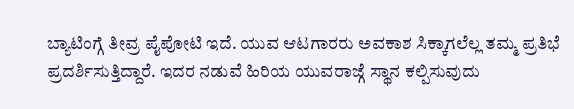ಬ್ಯಾಟಿಂಗ್ಗೆ ತೀವ್ರ ಪೈಪೋಟಿ ಇದೆ. ಯುವ ಆಟಗಾರರು ಅವಕಾಶ ಸಿಕ್ಕಾಗಲೆಲ್ಲ ತಮ್ಮ ಪ್ರತಿಭೆ ಪ್ರದರ್ಶಿಸುತ್ತಿದ್ದಾರೆ. ಇದರ ನಡುವೆ ಹಿರಿಯ ಯುವರಾಜ್ಗೆ ಸ್ಥಾನ ಕಲ್ಪಿಸುವುದು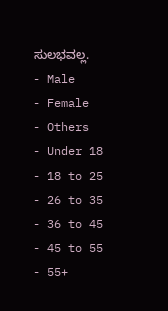ಸುಲಭವಲ್ಲ.
- Male
- Female
- Others
- Under 18
- 18 to 25
- 26 to 35
- 36 to 45
- 45 to 55
- 55+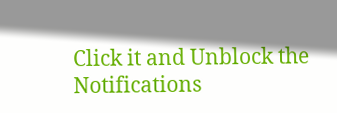Click it and Unblock the Notifications